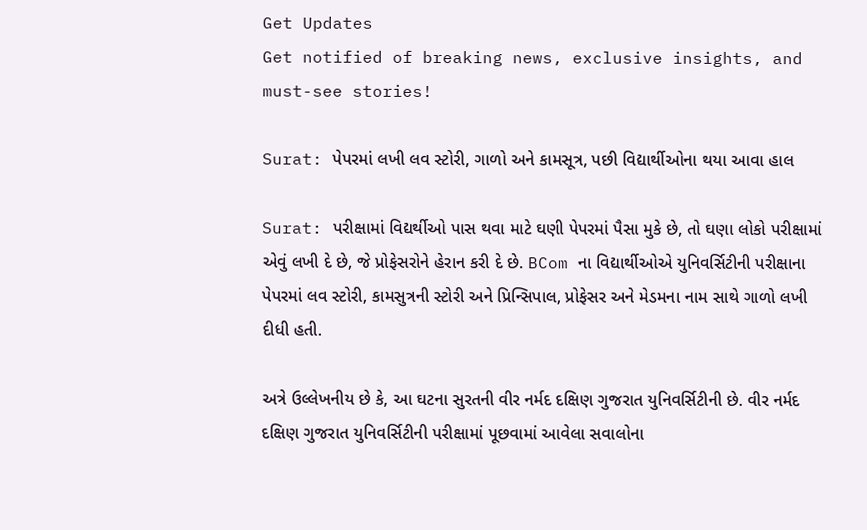Get Updates
Get notified of breaking news, exclusive insights, and must-see stories!

Surat: પેપરમાં લખી લવ સ્ટોરી, ગાળો અને કામસૂત્ર, પછી વિદ્યાર્થીઓના થયા આવા હાલ

Surat: પરીક્ષામાં વિદ્યર્થીઓ પાસ થવા માટે ઘણી પેપરમાં પૈસા મુકે છે, તો ઘણા લોકો પરીક્ષામાં એવું લખી દે છે, જે પ્રોફેસરોને હેરાન કરી દે છે. BCom ના વિદ્યાર્થીઓએ યુનિવર્સિટીની પરીક્ષાના પેપરમાં લવ સ્ટોરી, કામસુત્રની સ્ટોરી અને પ્રિન્સિપાલ, પ્રોફેસર અને મેડમના નામ સાથે ગાળો લખી દીધી હતી.

અત્રે ઉલ્લેખનીય છે કે, આ ઘટના સુરતની વીર નર્મદ દક્ષિણ ગુજરાત યુનિવર્સિટીની છે. વીર નર્મદ દક્ષિણ ગુજરાત યુનિવર્સિટીની પરીક્ષામાં પૂછવામાં આવેલા સવાલોના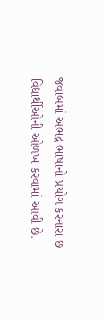જવાબમાં અભદ્ર ભાષાનો પ્રયોગ કરનારા છ વિદ્યાર્થીઓની ઓળખ કરવામાં આવી છે.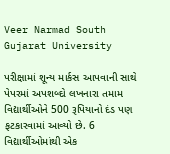Veer Narmad South Gujarat University

પરીક્ષામાં શૂન્ય માર્કસ આપવાની સાથે પેપરમાં અપશબ્દો લખનારા તમામ વિદ્યાર્થીઓને 500 રૂપિયાનો દંડ પણ ફટકારવામાં આવ્યો છે. 6 વિદ્યાર્થીઓમાંથી એક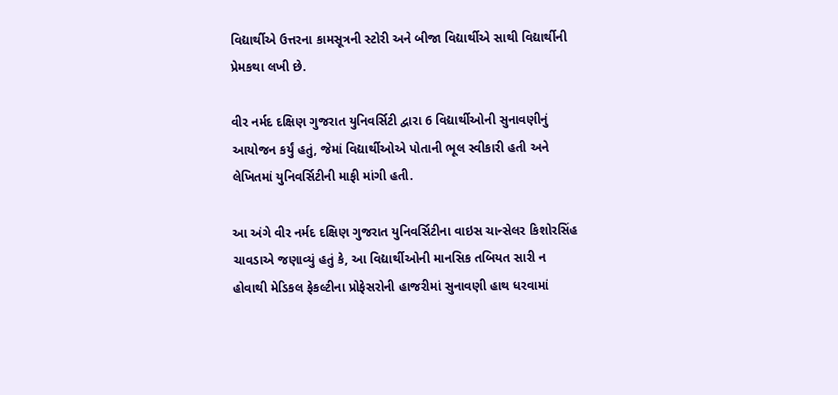વિદ્યાર્થીએ ઉત્તરના કામસૂત્રની સ્ટોરી અને બીજા વિદ્યાર્થીએ સાથી વિદ્યાર્થીની પ્રેમકથા લખી છે.

વીર નર્મદ દક્ષિણ ગુજરાત યુનિવર્સિટી દ્વારા 6 વિદ્યાર્થીઓની સુનાવણીનું આયોજન કર્યું હતું, જેમાં વિદ્યાર્થીઓએ પોતાની ભૂલ સ્વીકારી હતી અને લેખિતમાં યુનિવર્સિટીની માફી માંગી હતી.

આ અંગે વીર નર્મદ દક્ષિણ ગુજરાત યુનિવર્સિટીના વાઇસ ચાન્સેલર કિશોરસિંહ ચાવડાએ જણાવ્યું હતું કે, આ વિદ્યાર્થીઓની માનસિક તબિયત સારી ન હોવાથી મેડિકલ ફેકલ્ટીના પ્રોફેસરોની હાજરીમાં સુનાવણી હાથ ધરવામાં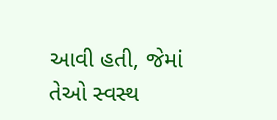આવી હતી, જેમાં તેઓ સ્વસ્થ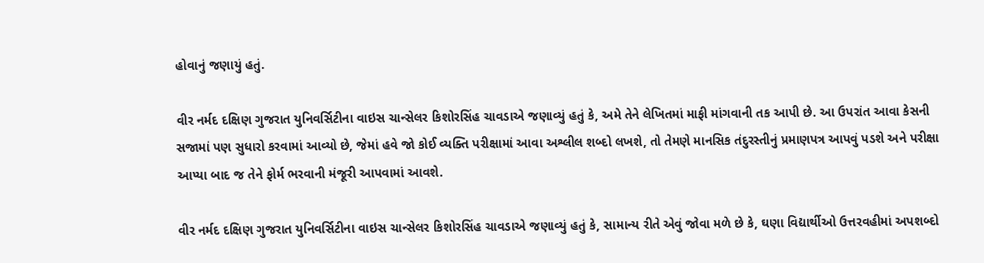હોવાનું જણાયું હતું.

વીર નર્મદ દક્ષિણ ગુજરાત યુનિવર્સિટીના વાઇસ ચાન્સેલર કિશોરસિંહ ચાવડાએ જણાવ્યું હતું કે, અમે તેને લેખિતમાં માફી માંગવાની તક આપી છે. આ ઉપરાંત આવા કેસની સજામાં પણ સુધારો કરવામાં આવ્યો છે, જેમાં હવે જો કોઈ વ્યક્તિ પરીક્ષામાં આવા અશ્લીલ શબ્દો લખશે, તો તેમણે માનસિક તંદુરસ્તીનું પ્રમાણપત્ર આપવું પડશે અને પરીક્ષા આપ્યા બાદ જ તેને ફોર્મ ભરવાની મંજૂરી આપવામાં આવશે.

વીર નર્મદ દક્ષિણ ગુજરાત યુનિવર્સિટીના વાઇસ ચાન્સેલર કિશોરસિંહ ચાવડાએ જણાવ્યું હતું કે, સામાન્ય રીતે એવું જોવા મળે છે કે, ઘણા વિદ્યાર્થીઓ ઉત્તરવહીમાં અપશબ્દો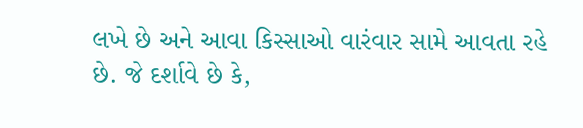લખે છે અને આવા કિસ્સાઓ વારંવાર સામે આવતા રહે છે. જે દર્શાવે છે કે,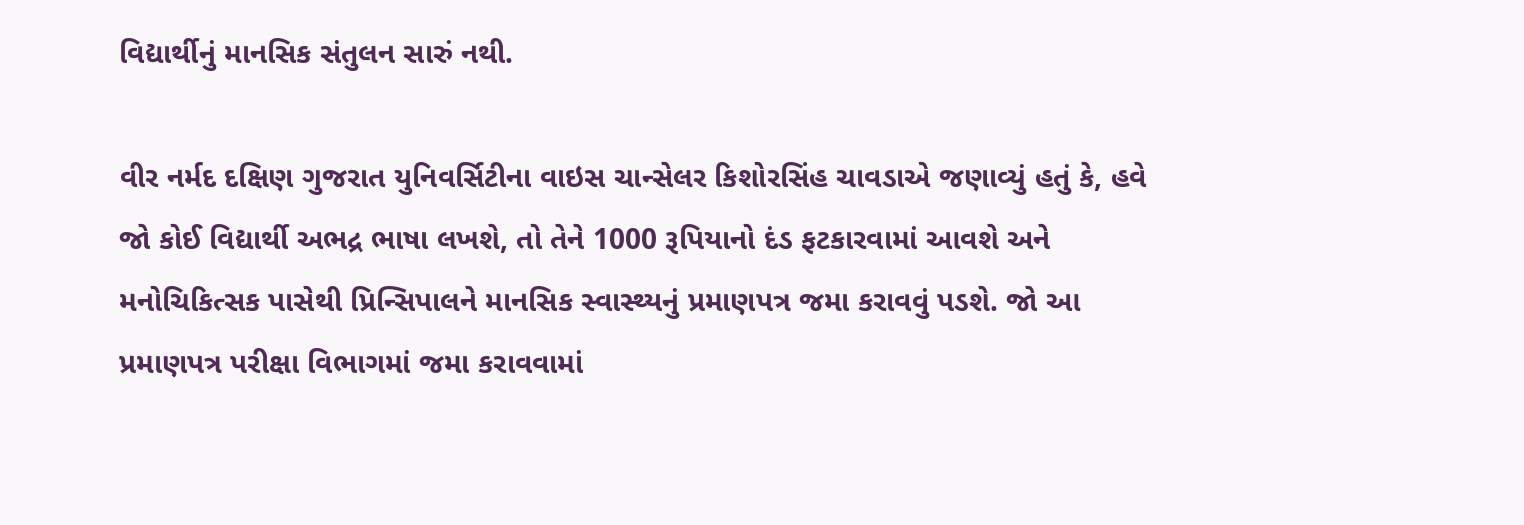વિદ્યાર્થીનું માનસિક સંતુલન સારું નથી.

વીર નર્મદ દક્ષિણ ગુજરાત યુનિવર્સિટીના વાઇસ ચાન્સેલર કિશોરસિંહ ચાવડાએ જણાવ્યું હતું કે, હવે જો કોઈ વિદ્યાર્થી અભદ્ર ભાષા લખશે, તો તેને 1000 રૂપિયાનો દંડ ફટકારવામાં આવશે અને મનોચિકિત્સક પાસેથી પ્રિન્સિપાલને માનસિક સ્વાસ્થ્યનું પ્રમાણપત્ર જમા કરાવવું પડશે. જો આ પ્રમાણપત્ર પરીક્ષા વિભાગમાં જમા કરાવવામાં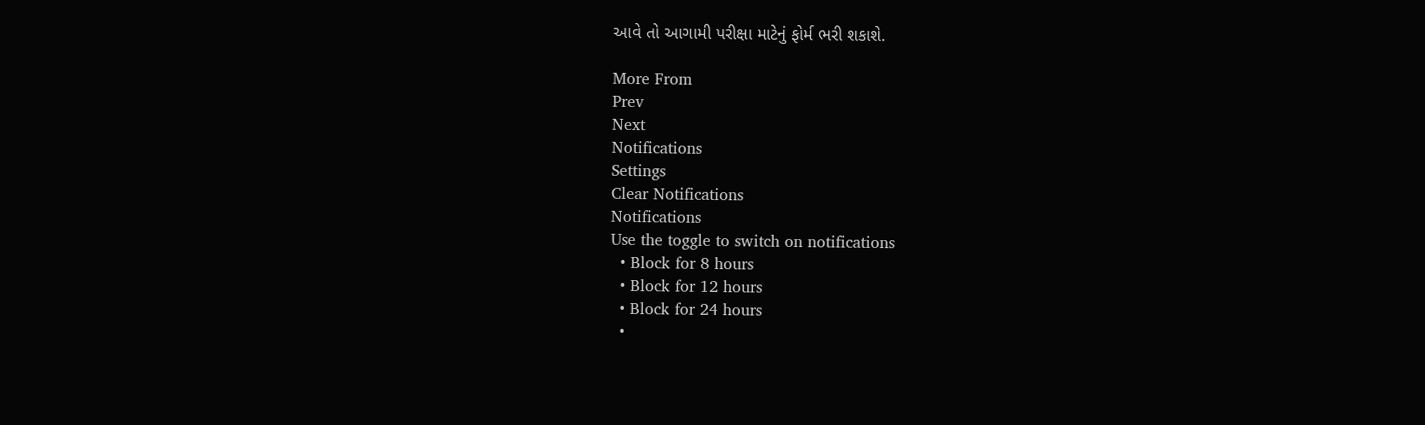આવે તો આગામી પરીક્ષા માટેનું ફોર્મ ભરી શકાશે.

More From
Prev
Next
Notifications
Settings
Clear Notifications
Notifications
Use the toggle to switch on notifications
  • Block for 8 hours
  • Block for 12 hours
  • Block for 24 hours
  •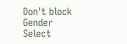Don't block
Gender
Select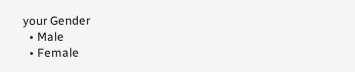your Gender
  • Male
  • Female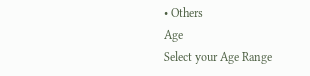• Others
Age
Select your Age Range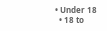• Under 18
  • 18 to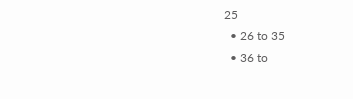25
  • 26 to 35
  • 36 to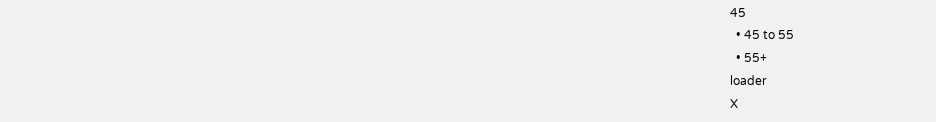45
  • 45 to 55
  • 55+
loader
X